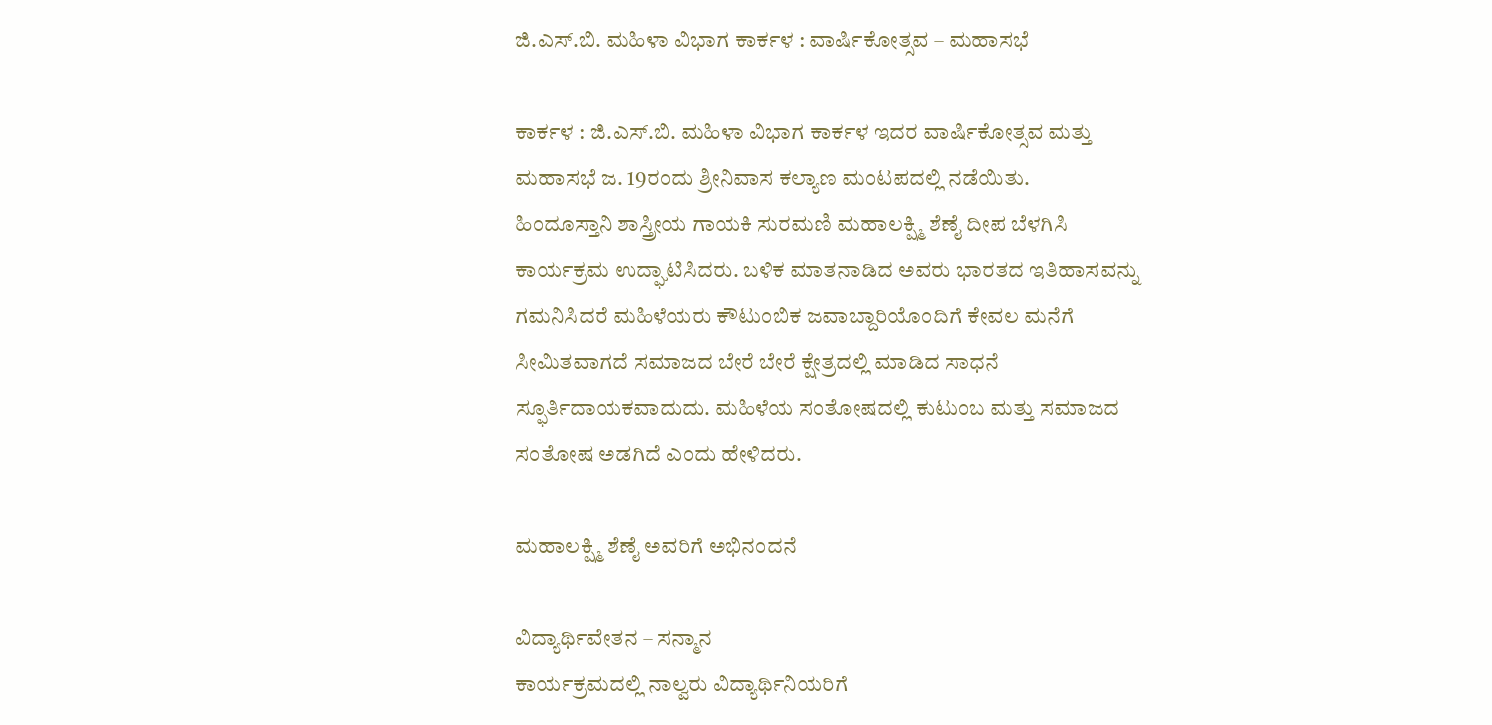ಜಿ.ಎಸ್.ಬಿ. ಮಹಿಳಾ ವಿಭಾಗ ಕಾರ್ಕಳ : ವಾರ್ಷಿಕೋತ್ಸವ – ಮಹಾಸಭೆ

ಕಾರ್ಕಳ : ಜಿ.ಎಸ್.ಬಿ. ಮಹಿಳಾ ವಿಭಾಗ ಕಾರ್ಕಳ ಇದರ ವಾರ್ಷಿಕೋತ್ಸವ ಮತ್ತು ಮಹಾಸಭೆ ಜ. 19ರಂದು ಶ್ರೀನಿವಾಸ ಕಲ್ಯಾಣ ಮಂಟಪದಲ್ಲಿ ನಡೆಯಿತು.
ಹಿಂದೂಸ್ತಾನಿ ಶಾಸ್ತ್ರೀಯ ಗಾಯಕಿ ಸುರಮಣಿ ಮಹಾಲಕ್ಷ್ಮಿ ಶೆಣೈ ದೀಪ ಬೆಳಗಿಸಿ ಕಾರ್ಯಕ್ರಮ ಉದ್ಘಾಟಿಸಿದರು. ಬಳಿಕ ಮಾತನಾಡಿದ ಅವರು ಭಾರತದ ಇತಿಹಾಸವನ್ನು ಗಮನಿಸಿದರೆ ಮಹಿಳೆಯರು ಕೌಟುಂಬಿಕ ಜವಾಬ್ದಾರಿಯೊಂದಿಗೆ ಕೇವಲ ಮನೆಗೆ ಸೀಮಿತವಾಗದೆ ಸಮಾಜದ ಬೇರೆ ಬೇರೆ ಕ್ಷೇತ್ರದಲ್ಲಿ ಮಾಡಿದ ಸಾಧನೆ ಸ್ಫೂರ್ತಿದಾಯಕವಾದುದು. ಮಹಿಳೆಯ ಸಂತೋಷದಲ್ಲಿ ಕುಟುಂಬ ಮತ್ತು ಸಮಾಜದ ಸಂತೋಷ ಅಡಗಿದೆ ಎಂದು ಹೇಳಿದರು.

ಮಹಾಲಕ್ಷ್ಮಿ ಶೆಣೈ ಅವರಿಗೆ ಅಭಿನಂದನೆ

ವಿದ್ಯಾರ್ಥಿವೇತನ – ಸನ್ಮಾನ
ಕಾರ್ಯಕ್ರಮದಲ್ಲಿ ನಾಲ್ವರು ವಿದ್ಯಾರ್ಥಿನಿಯರಿಗೆ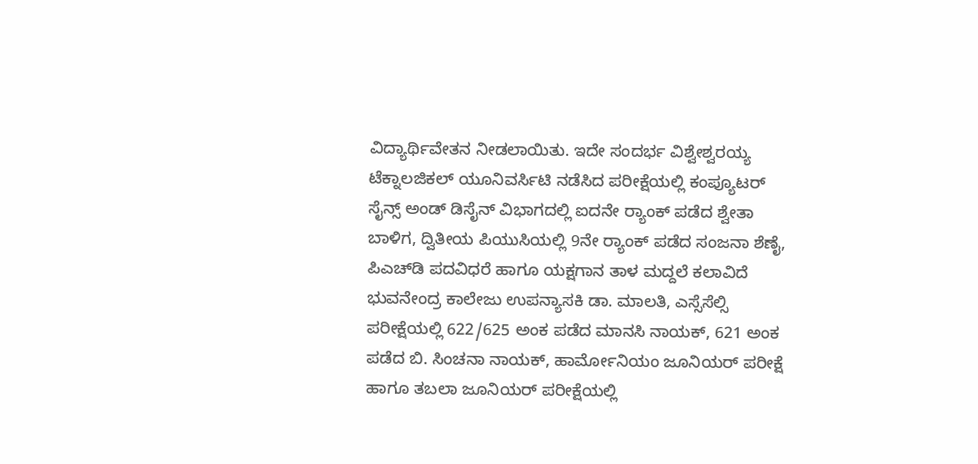ವಿದ್ಯಾರ್ಥಿವೇತನ ನೀಡಲಾಯಿತು. ಇದೇ ಸಂದರ್ಭ ವಿಶ್ವೇಶ್ವರಯ್ಯ ಟೆಕ್ನಾಲಜಿಕಲ್ ಯೂನಿವರ್ಸಿಟಿ ನಡೆಸಿದ ಪರೀಕ್ಷೆಯಲ್ಲಿ ಕಂಪ್ಯೂಟರ್ ಸೈನ್ಸ್ ಅಂಡ್ ಡಿಸೈನ್ ವಿಭಾಗದಲ್ಲಿ ಐದನೇ ರ್‍ಯಾಂಕ್ ಪಡೆದ ಶ್ವೇತಾ ಬಾಳಿಗ, ದ್ವಿತೀಯ ಪಿಯುಸಿಯಲ್ಲಿ 9ನೇ ರ್‍ಯಾಂಕ್ ಪಡೆದ ಸಂಜನಾ ಶೆಣೈ, ಪಿಎಚ್‌ಡಿ ಪದವಿಧರೆ ಹಾಗೂ ಯಕ್ಷಗಾನ ತಾಳ ಮದ್ದಲೆ ಕಲಾವಿದೆ ಭುವನೇಂದ್ರ ಕಾಲೇಜು ಉಪನ್ಯಾಸಕಿ ಡಾ. ಮಾಲತಿ, ಎಸ್ಸೆಸೆಲ್ಸಿ ಪರೀಕ್ಷೆಯಲ್ಲಿ 622/625 ಅಂಕ ಪಡೆದ ಮಾನಸಿ ನಾಯಕ್, 621 ಅಂಕ ಪಡೆದ ಬಿ. ಸಿಂಚನಾ ನಾಯಕ್, ಹಾರ್ಮೋನಿಯಂ ಜೂನಿಯರ್ ಪರೀಕ್ಷೆ ಹಾಗೂ ತಬಲಾ ಜೂನಿಯರ್ ಪರೀಕ್ಷೆಯಲ್ಲಿ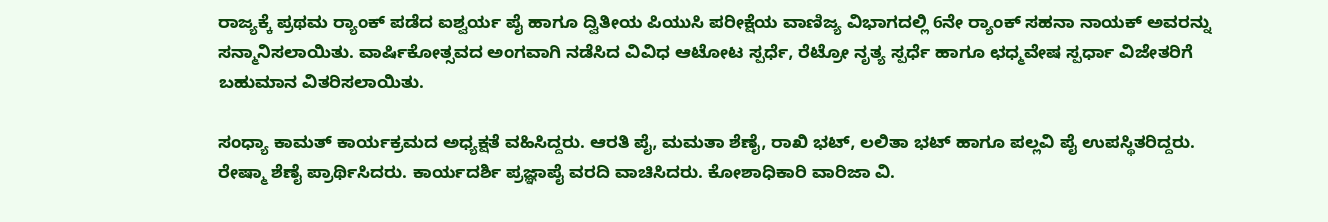ರಾಜ್ಯಕ್ಕೆ ಪ್ರಥಮ ರ್‍ಯಾಂಕ್ ಪಡೆದ ಐಶ್ವರ್ಯ ಪೈ ಹಾಗೂ ದ್ವಿತೀಯ ಪಿಯುಸಿ ಪರೀಕ್ಷೆಯ ವಾಣಿಜ್ಯ ವಿಭಾಗದಲ್ಲಿ 6ನೇ ರ್‍ಯಾಂಕ್ ಸಹನಾ ನಾಯಕ್‌ ಅವರನ್ನು ಸನ್ಮಾನಿಸಲಾಯಿತು. ವಾರ್ಷಿಕೋತ್ಸವದ ಅಂಗವಾಗಿ ನಡೆಸಿದ ವಿವಿಧ ಆಟೋಟ ಸ್ಪರ್ಧೆ, ರೆಟ್ರೋ ನೃತ್ಯ ಸ್ಪರ್ಧೆ ಹಾಗೂ ಛಧ್ಮವೇಷ ಸ್ಪರ್ಧಾ ವಿಜೇತರಿಗೆ ಬಹುಮಾನ ವಿತರಿಸಲಾಯಿತು.

ಸಂಧ್ಯಾ ಕಾಮತ್ ಕಾರ್ಯಕ್ರಮದ ಅಧ್ಯಕ್ಷತೆ ವಹಿಸಿದ್ದರು. ಆರತಿ ಪೈ, ಮಮತಾ ಶೆಣೈ, ರಾಖಿ ಭಟ್, ಲಲಿತಾ ಭಟ್ ಹಾಗೂ ಪಲ್ಲವಿ ಪೈ ಉಪಸ್ಥಿತರಿದ್ದರು. ರೇಷ್ಮಾ ಶೆಣೈ ಪ್ರಾರ್ಥಿಸಿದರು. ಕಾರ್ಯದರ್ಶಿ ಪ್ರಜ್ಞಾಪೈ ವರದಿ ವಾಚಿಸಿದರು. ಕೋಶಾಧಿಕಾರಿ ವಾರಿಜಾ ವಿ.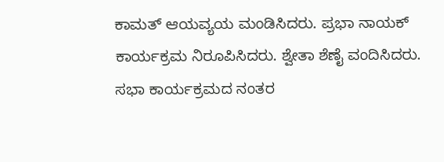ಕಾಮತ್ ಆಯವ್ಯಯ ಮಂಡಿಸಿದರು. ಪ್ರಭಾ ನಾಯಕ್ ಕಾರ್ಯಕ್ರಮ ನಿರೂಪಿಸಿದರು. ಶ್ವೇತಾ ಶೆಣೈ ವಂದಿಸಿದರು. ಸಭಾ ಕಾರ್ಯಕ್ರಮದ ನಂತರ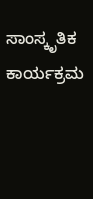ಸಾಂಸ್ಕೃತಿಕ ಕಾರ್ಯಕ್ರಮ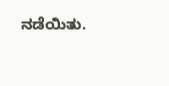ನಡೆಯಿತು.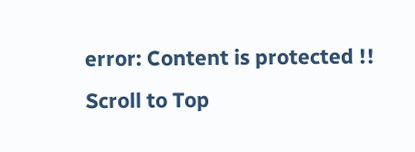error: Content is protected !!
Scroll to Top